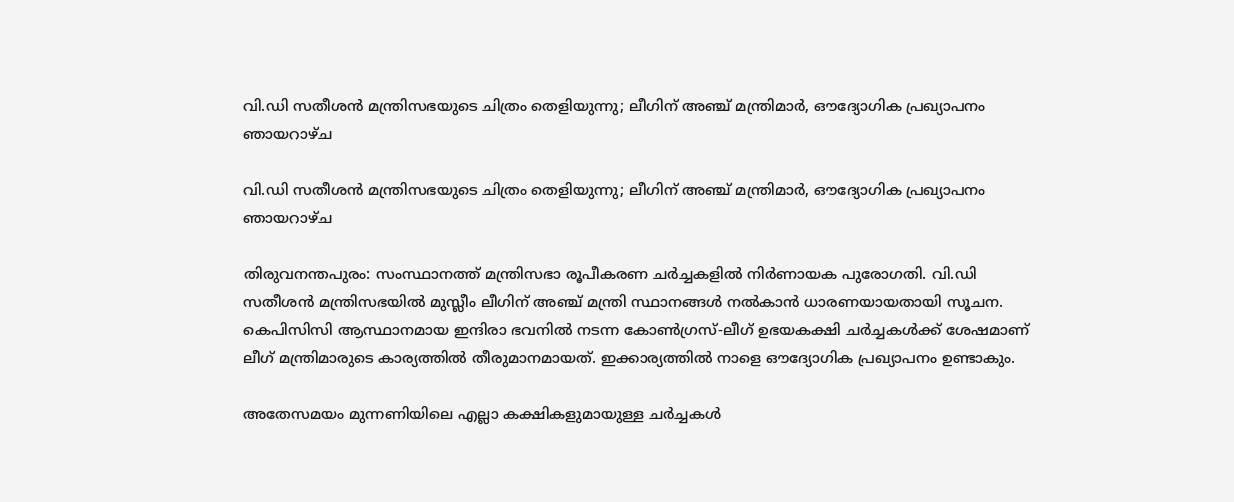വി.ഡി സതീശന്‍ മന്ത്രിസഭയുടെ ചിത്രം തെളിയുന്നു; ലീഗിന് അഞ്ച് മന്ത്രിമാര്‍, ഔദ്യോഗിക പ്രഖ്യാപനം ഞായറാഴ്ച

വി.ഡി സതീശന്‍ മന്ത്രിസഭയുടെ ചിത്രം തെളിയുന്നു; ലീഗിന് അഞ്ച് മന്ത്രിമാര്‍, ഔദ്യോഗിക പ്രഖ്യാപനം ഞായറാഴ്ച

തിരുവനന്തപുരം: സംസ്ഥാനത്ത് മന്ത്രിസഭാ രൂപീകരണ ചര്‍ച്ചകളില്‍ നിര്‍ണായക പുരോഗതി. വി.ഡി സതീശന്‍ മന്ത്രിസഭയില്‍ മുസ്ലീം ലീഗിന് അഞ്ച് മന്ത്രി സ്ഥാനങ്ങള്‍ നല്‍കാന്‍ ധാരണയായതായി സൂചന. കെപിസിസി ആസ്ഥാനമായ ഇന്ദിരാ ഭവനില്‍ നടന്ന കോണ്‍ഗ്രസ്-ലീഗ് ഉഭയകക്ഷി ചര്‍ച്ചകള്‍ക്ക് ശേഷമാണ് ലീഗ് മന്ത്രിമാരുടെ കാര്യത്തില്‍ തീരുമാനമായത്. ഇക്കാര്യത്തില്‍ നാളെ ഔദ്യോഗിക പ്രഖ്യാപനം ഉണ്ടാകും.

അതേസമയം മുന്നണിയിലെ എല്ലാ കക്ഷികളുമായുള്ള ചര്‍ച്ചകള്‍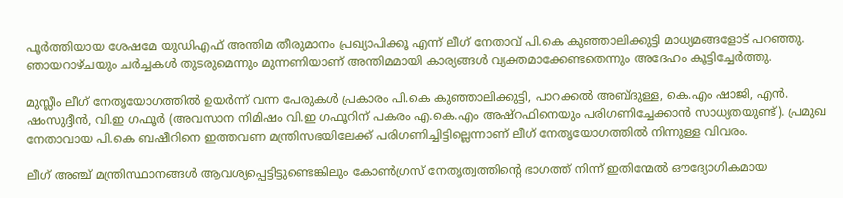പൂര്‍ത്തിയായ ശേഷമേ യുഡിഎഫ് അന്തിമ തീരുമാനം പ്രഖ്യാപിക്കൂ എന്ന് ലീഗ് നേതാവ് പി.കെ കുഞ്ഞാലിക്കുട്ടി മാധ്യമങ്ങളോട് പറഞ്ഞു. ഞായറാഴ്ചയും ചര്‍ച്ചകള്‍ തുടരുമെന്നും മുന്നണിയാണ് അന്തിമമായി കാര്യങ്ങള്‍ വ്യക്തമാക്കേണ്ടതെന്നും അദേഹം കൂട്ടിച്ചേര്‍ത്തു.

മുസ്ലീം ലീഗ് നേതൃയോഗത്തില്‍ ഉയര്‍ന്ന് വന്ന പേരുകള്‍ പ്രകാരം പി.കെ കുഞ്ഞാലിക്കുട്ടി, പാറക്കല്‍ അബ്ദുള്ള, കെ.എം ഷാജി, എന്‍. ഷംസുദ്ദീന്‍, വി.ഇ ഗഫൂര്‍ (അവസാന നിമിഷം വി.ഇ ഗഫൂറിന് പകരം എ.കെ.എം അഷ്‌റഫിനെയും പരിഗണിച്ചേക്കാന്‍ സാധ്യതയുണ്ട്). പ്രമുഖ നേതാവായ പി.കെ ബഷീറിനെ ഇത്തവണ മന്ത്രിസഭയിലേക്ക് പരിഗണിച്ചിട്ടില്ലെന്നാണ് ലീഗ് നേതൃയോഗത്തില്‍ നിന്നുള്ള വിവരം.

ലീഗ് അഞ്ച് മന്ത്രിസ്ഥാനങ്ങള്‍ ആവശ്യപ്പെട്ടിട്ടുണ്ടെങ്കിലും കോണ്‍ഗ്രസ് നേതൃത്വത്തിന്റെ ഭാഗത്ത് നിന്ന് ഇതിന്മേല്‍ ഔദ്യോഗികമായ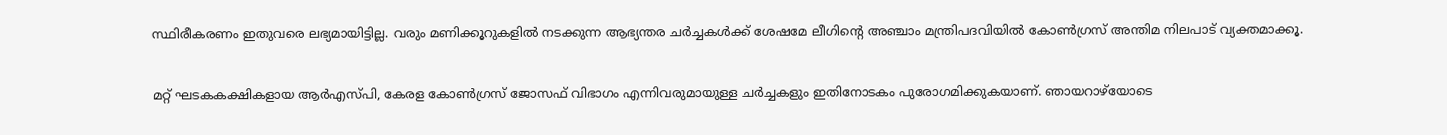സ്ഥിരീകരണം ഇതുവരെ ലഭ്യമായിട്ടില്ല. വരും മണിക്കൂറുകളില്‍ നടക്കുന്ന ആഭ്യന്തര ചര്‍ച്ചകള്‍ക്ക് ശേഷമേ ലീഗിന്റെ അഞ്ചാം മന്ത്രിപദവിയില്‍ കോണ്‍ഗ്രസ് അന്തിമ നിലപാട് വ്യക്തമാക്കൂ.

മറ്റ് ഘടകകക്ഷികളായ ആര്‍എസ്പി, കേരള കോണ്‍ഗ്രസ് ജോസഫ് വിഭാഗം എന്നിവരുമായുള്ള ചര്‍ച്ചകളും ഇതിനോടകം പുരോഗമിക്കുകയാണ്. ഞായറാഴ്‌യോടെ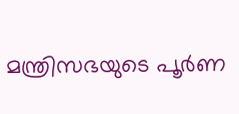മന്ത്രിസഭയുടെ പൂര്‍ണ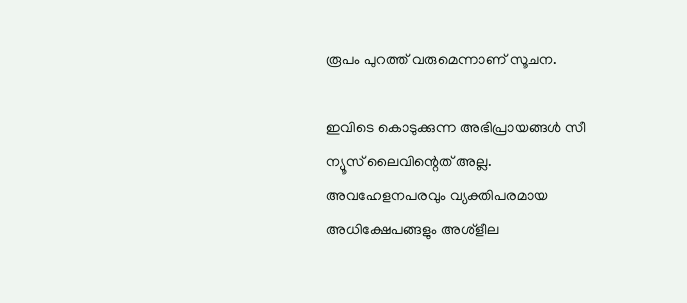രൂപം പുറത്ത് വരുമെന്നാണ് സൂചന.

ഇവിടെ കൊടുക്കുന്ന അഭിപ്രായങ്ങള്‍ സീ ന്യൂസ് ലൈവിന്റെത് അല്ല. അവഹേളനപരവും വ്യക്തിപരമായ അധിക്ഷേപങ്ങളും അശ്‌ളീല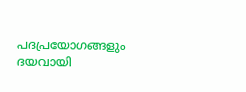പദപ്രയോഗങ്ങളും ദയവായി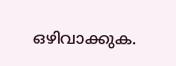ഒഴിവാക്കുക.